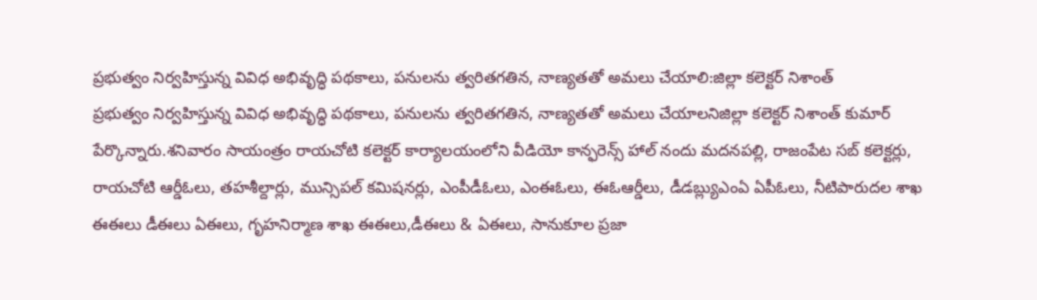ప్రభుత్వం నిర్వహిస్తున్న వివిధ అభివృద్ధి పథకాలు, పనులను త్వరితగతిన, నాణ్యతతో అమలు చేయాలి:జిల్లా కలెక్టర్ నిశాంత్
ప్రభుత్వం నిర్వహిస్తున్న వివిధ అభివృద్ధి పథకాలు, పనులను త్వరితగతిన, నాణ్యతతో అమలు చేయాలనిజిల్లా కలెక్టర్ నిశాంత్ కుమార్ పేర్కొన్నారు.శనివారం సాయంత్రం రాయచోటి కలెక్టర్ కార్యాలయంలోని వీడియో కాన్ఫరెన్స్ హాల్ నందు మదనపల్లి, రాజంపేట సబ్ కలెక్టర్లు, రాయచోటి ఆర్డీఓలు, తహశీల్దార్లు, మున్సిపల్ కమిషనర్లు, ఎంపీడీఓలు, ఎంఈఓలు, ఈఓఆర్డీలు, డీడబ్ల్యుఎంఏ ఏపీఓలు, నీటిపారుదల శాఖ ఈఈలు డీఈలు ఏఈలు, గృహనిర్మాణ శాఖ ఈఈలు,డీఈలు & ఏఈలు, సానుకూల ప్రజా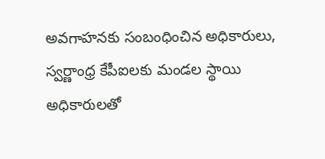అవగాహనకు సంబంధించిన అధికారులు, స్వర్ణాంధ్ర కేపీఐలకు మండల స్థాయి అధికారులతో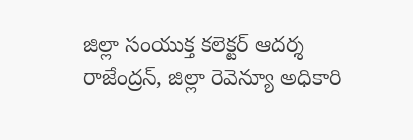జిల్లా సంయుక్త కలెక్టర్ ఆదర్శ రాజేంద్రన్, జిల్లా రెవెన్యూ అధికారి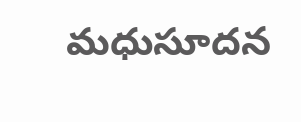మధుసూదన